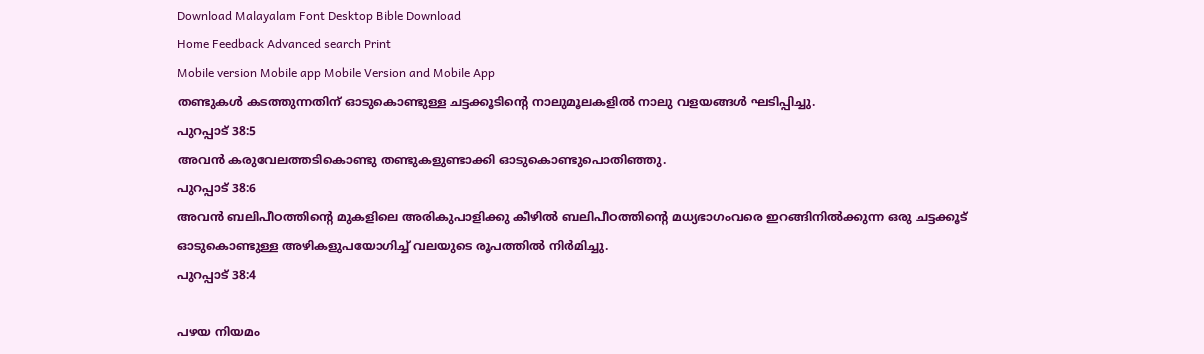Download Malayalam Font Desktop Bible Download
Home Feedback Advanced search Print
Mobile version Mobile app Mobile Version and Mobile App
തണ്ടുകള്‍ കടത്തുന്നതിന് ഓടുകൊണ്ടുള്ള ചട്ടക്കൂടിന്‍റെ നാലുമൂലകളില്‍ നാലു വളയങ്ങള്‍ ഘടിപ്പിച്ചു.
പുറപ്പാട് 38:5
അവന്‍ കരുവേലത്തടികൊണ്ടു തണ്ടുകളുണ്ടാക്കി ഓടുകൊണ്ടുപൊതിഞ്ഞു.
പുറപ്പാട് 38:6
അവന്‍ ബലിപീഠത്തിന്‍റെ മുകളിലെ അരികുപാളിക്കു കീഴില്‍ ബലിപീഠത്തിന്‍റെ മധ്യഭാഗംവരെ ഇറങ്ങിനില്‍ക്കുന്ന ഒരു ചട്ടക്കൂട് ഓടുകൊണ്ടുള്ള അഴികളുപയോഗിച്ച് വലയുടെ രൂപത്തില്‍ നിര്‍മിച്ചു.
പുറപ്പാട് 38:4

പഴയ നിയമം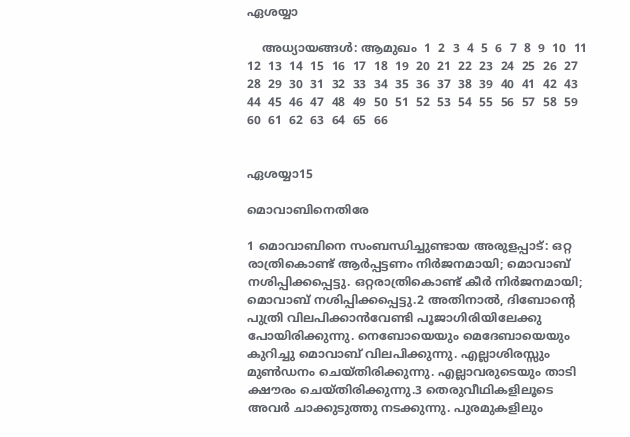ഏശയ്യാ

    അധ്യായങ്ങള്‍: ആമുഖം  1  2  3  4  5  6  7  8  9  10  11  12  13  14  15  16  17  18  19  20  21  22  23  24  25  26  27  28  29  30  31  32  33  34  35  36  37  38  39  40  41  42  43  44  45  46  47  48  49  50  51  52  53  54  55  56  57  58  59  60  61  62  63  64  65  66


ഏശയ്യാ15

മൊവാബിനെതിരേ

1 മൊവാബിനെ സംബന്ധിച്ചുണ്ടായ അരുളപ്പാട്: ഒറ്റ രാത്രികൊണ്ട് ആര്‍പ്പട്ടണം നിര്‍ജനമായി; മൊവാബ് നശിപ്പിക്കപ്പെട്ടു. ഒറ്റരാത്രികൊണ്ട് കീര്‍ നിര്‍ജനമായി; മൊവാബ് നശിപ്പിക്കപ്പെട്ടു.2 അതിനാല്‍, ദിബോന്‍റെ പുത്രി വിലപിക്കാന്‍വേണ്ടി പൂജാഗിരിയിലേക്കു പോയിരിക്കുന്നു. നെബോയെയും മെദേബായെയും കുറിച്ചു മൊവാബ് വിലപിക്കുന്നു. എല്ലാശിരസ്സും മുണ്‍ഡനം ചെയ്തിരിക്കുന്നു. എല്ലാവരുടെയും താടി ക്ഷൗരം ചെയ്തിരിക്കുന്നു.3 തെരുവീഥികളിലൂടെ അവര്‍ ചാക്കുടുത്തു നടക്കുന്നു. പുരമുകളിലും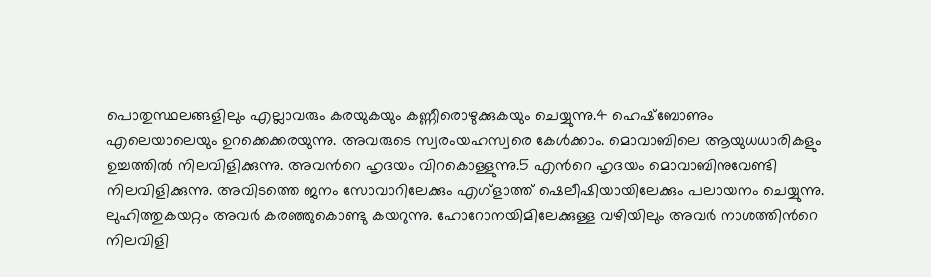പൊതുസ്ഥലങ്ങളിലും എല്ലാവരും കരയുകയും കണ്ണീരൊഴുക്കുകയും ചെയ്യുന്നു.4 ഹെഷ്ബോണും എലെയാലെയും ഉറക്കെക്കരയുന്നു. അവരുടെ സ്വരംയഹസ്വരെ കേള്‍ക്കാം. മൊവാബിലെ ആയുധധാരികളും ഉച്ചത്തില്‍ നിലവിളിക്കുന്നു. അവന്‍റെ ഹൃദയം വിറകൊള്ളുന്നു.5 എന്‍റെ ഹൃദയം മൊവാബിനുവേണ്ടി നിലവിളിക്കുന്നു. അവിടത്തെ ജനം സോവാറിലേക്കും എഗ്ളാത്ത് ഷെലീഷിയായിലേക്കും പലായനം ചെയ്യുന്നു. ലുഹിത്തുകയറ്റം അവര്‍ കരഞ്ഞുകൊണ്ടു കയറുന്നു. ഹോറോനയിമിലേക്കുള്ള വഴിയിലും അവര്‍ നാശത്തിന്‍റെ നിലവിളി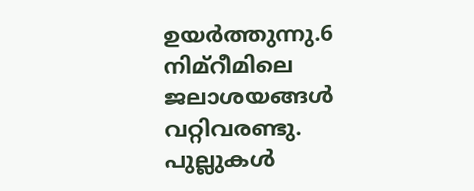ഉയര്‍ത്തുന്നു.6 നിമ്റീമിലെ ജലാശയങ്ങള്‍ വറ്റിവരണ്ടു. പുല്ലുകള്‍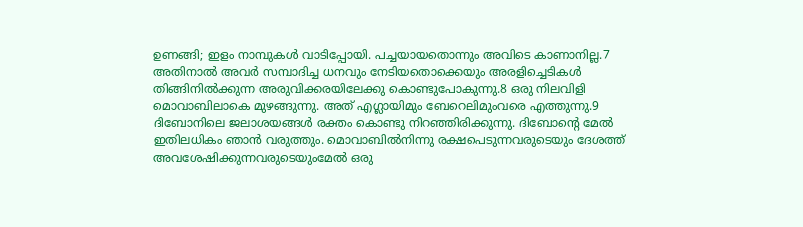ഉണങ്ങി; ഇളം നാമ്പുകള്‍ വാടിപ്പോയി. പച്ചയായതൊന്നും അവിടെ കാണാനില്ല.7 അതിനാല്‍ അവര്‍ സമ്പാദിച്ച ധനവും നേടിയതൊക്കെയും അരളിച്ചെടികള്‍ തിങ്ങിനില്‍ക്കുന്ന അരുവിക്കരയിലേക്കു കൊണ്ടുപോകുന്നു.8 ഒരു നിലവിളി മൊവാബിലാകെ മുഴങ്ങുന്നു. അത് എഗ്ലായിമും ബേറെലിമുംവരെ എത്തുന്നു.9 ദിബോനിലെ ജലാശയങ്ങള്‍ രക്തം കൊണ്ടു നിറഞ്ഞിരിക്കുന്നു. ദിബോന്‍റെ മേല്‍ ഇതിലധികം ഞാന്‍ വരുത്തും. മൊവാബില്‍നിന്നു രക്ഷപെടുന്നവരുടെയും ദേശത്ത് അവശേഷിക്കുന്നവരുടെയുംമേല്‍ ഒരു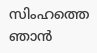സിംഹത്തെ ഞാന്‍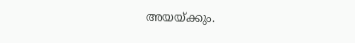അയയ്ക്കും.